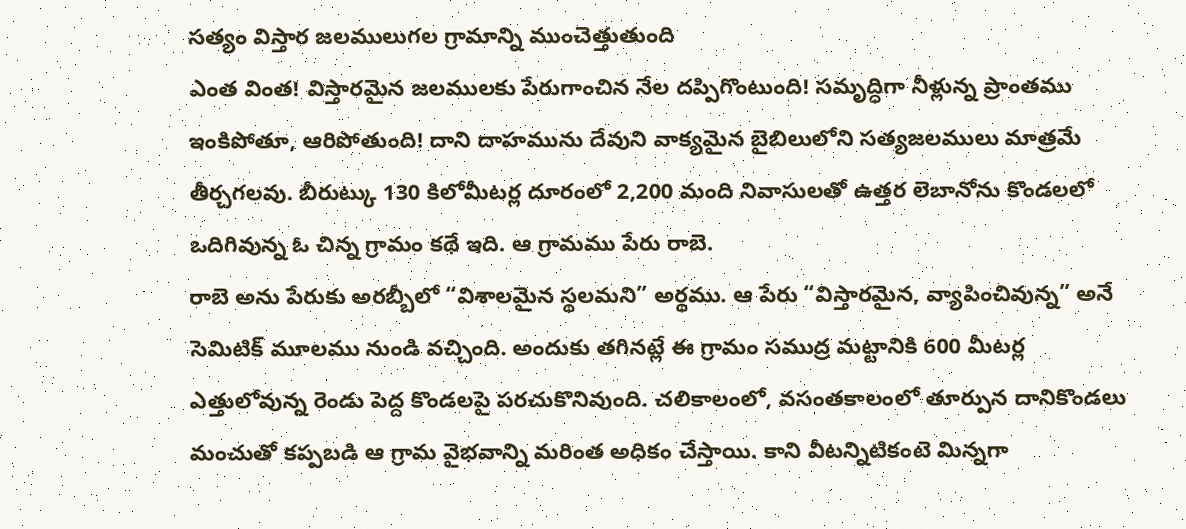సత్యం విస్తార జలములుగల గ్రామాన్ని ముంచెత్తుతుంది
ఎంత వింత! విస్తారమైన జలములకు పేరుగాంచిన నేల దప్పిగొంటుంది! సమృద్ధిగా నీళ్లున్న ప్రాంతము ఇంకిపోతూ, ఆరిపోతుంది! దాని దాహమును దేవుని వాక్యమైన బైబిలులోని సత్యజలములు మాత్రమే తీర్చగలవు. బీరుట్కు 130 కిలోమీటర్ల దూరంలో 2,200 మంది నివాసులతో ఉత్తర లెబానోను కొండలలో ఒదిగివున్న ఓ చిన్న గ్రామం కథే ఇది. ఆ గ్రామము పేరు రాబె.
రాబె అను పేరుకు అరబ్బీలో “విశాలమైన స్థలమని” అర్థము. ఆ పేరు “విస్తారమైన, వ్యాపించివున్న” అనే సెమిటిక్ మూలము నుండి వచ్చింది. అందుకు తగినట్లే ఈ గ్రామం సముద్ర మట్టానికి 600 మీటర్ల ఎత్తులోవున్న రెండు పెద్ద కొండలపై పరచుకొనివుంది. చలికాలంలో, వసంతకాలంలో తూర్పున దానికొండలు మంచుతో కప్పబడి ఆ గ్రామ వైభవాన్ని మరింత అధికం చేస్తాయి. కాని వీటన్నిటికంటె మిన్నగా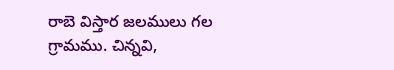రాబె విస్తార జలములు గల గ్రామము. చిన్నవి,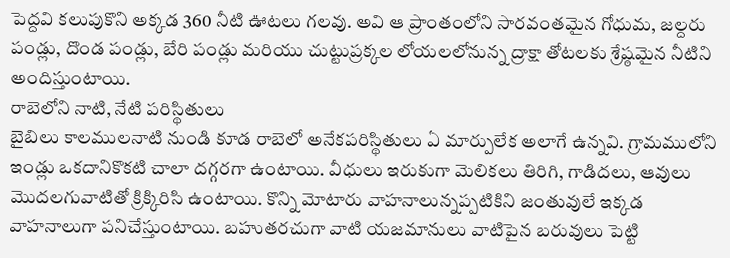పెద్దవి కలుపుకొని అక్కడ 360 నీటి ఊటలు గలవు. అవి ఆ ప్రాంతంలోని సారవంతమైన గోధుమ, జల్దరు పండ్లు, దొండ పండ్లు, బేరి పండ్లు మరియు చుట్టుప్రక్కల లోయలలోనున్న ద్రాక్షా తోటలకు శ్రేష్ఠమైన నీటిని అందిస్తుంటాయి.
రాబెలోని నాటి, నేటి పరిస్థితులు
బైబిలు కాలములనాటి నుండి కూడ రాబెలో అనేకపరిస్థితులు ఏ మార్పులేక అలాగే ఉన్నవి. గ్రామములోని ఇండ్లు ఒకదానికొకటి చాలా దగ్గరగా ఉంటాయి. వీధులు ఇరుకుగా మెలికలు తిరిగి, గాడిదలు, ఆవులు మొదలగువాటితో క్రిక్కిరిసి ఉంటాయి. కొన్ని మోటారు వాహనాలున్నప్పటికిని జంతువులే ఇక్కడ వాహనాలుగా పనిచేస్తుంటాయి. బహుతరచుగా వాటి యజమానులు వాటిపైన బరువులు పెట్టి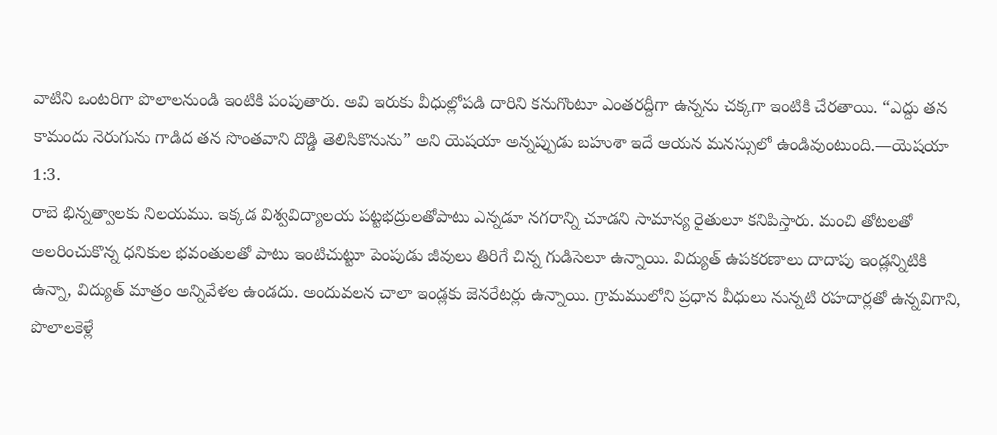వాటిని ఒంటరిగా పొలాలనుండి ఇంటికి పంపుతారు. అవి ఇరుకు వీధుల్లోపడి దారిని కనుగొంటూ ఎంతరద్దీగా ఉన్నను చక్కగా ఇంటికి చేరతాయి. “ఎద్దు తన కామందు నెరుగును గాడిద తన సొంతవాని దొడ్డి తెలిసికొనును” అని యెషయా అన్నప్పుడు బహుశా ఇదే ఆయన మనస్సులో ఉండివుంటుంది.—యెషయా 1:3.
రాబె భిన్నత్వాలకు నిలయము. ఇక్కడ విశ్వవిద్యాలయ పట్టభద్రులతోపాటు ఎన్నడూ నగరాన్ని చూడని సామాన్య రైతులూ కనిపిస్తారు. మంచి తోటలతో అలరించుకొన్న ధనికుల భవంతులతో పాటు ఇంటిచుట్టూ పెంపుడు జీవులు తిరిగే చిన్న గుడిసెలూ ఉన్నాయి. విద్యుత్ ఉపకరణాలు దాదాపు ఇండ్లన్నిటికి ఉన్నా, విద్యుత్ మాత్రం అన్నివేళల ఉండదు. అందువలన చాలా ఇండ్లకు జెనరేటర్లు ఉన్నాయి. గ్రామములోని ప్రధాన వీధులు నున్నటి రహదార్లతో ఉన్నవిగాని, పొలాలకెళ్లే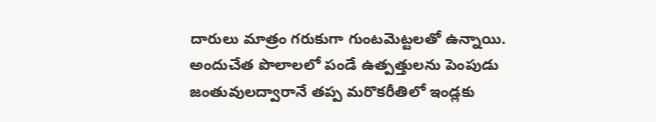దారులు మాత్రం గరుకుగా గుంటమెట్టలతో ఉన్నాయి. అందుచేత పొలాలలో పండే ఉత్పత్తులను పెంపుడు జంతువులద్వారానే తప్ప మరొకరీతిలో ఇండ్లకు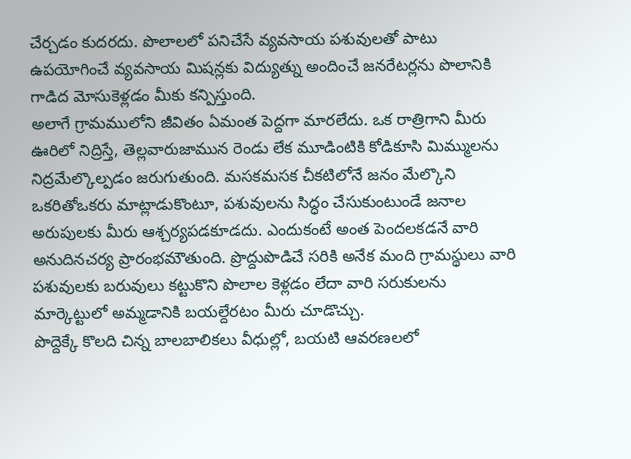చేర్చడం కుదరదు. పొలాలలో పనిచేసే వ్యవసాయ పశువులతో పాటు ఉపయోగించే వ్యవసాయ మిషన్లకు విద్యుత్ను అందించే జనరేటర్లను పొలానికి గాడిద మోసుకెళ్లడం మీకు కన్పిస్తుంది.
అలాగే గ్రామములోని జీవితం ఏమంత పెద్దగా మారలేదు. ఒక రాత్రిగాని మీరు ఊరిలో నిద్రిస్తే, తెల్లవారుజామున రెండు లేక మూడింటికి కోడికూసి మిమ్ములను నిద్రమేల్కొల్పడం జరుగుతుంది. మసకమసక చీకటిలోనే జనం మేల్కొని ఒకరితోఒకరు మాట్లాడుకొంటూ, పశువులను సిద్ధం చేసుకుంటుండే జనాల అరుపులకు మీరు ఆశ్చర్యపడకూడదు. ఎందుకంటే అంత పెందలకడనే వారి అనుదినచర్య ప్రారంభమౌతుంది. ప్రొద్దుపొడిచే సరికి అనేక మంది గ్రామస్థులు వారి పశువులకు బరువులు కట్టుకొని పొలాల కెళ్లడం లేదా వారి సరుకులను మార్కెట్టులో అమ్మడానికి బయల్దేరటం మీరు చూడొచ్చు.
పొద్దెక్కే కొలది చిన్న బాలబాలికలు వీధుల్లో, బయటి ఆవరణలలో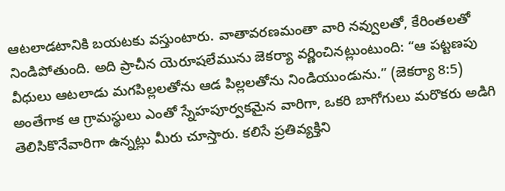ఆటలాడటానికి బయటకు వస్తుంటారు. వాతావరణమంతా వారి నవ్వులతో, కేరింతలతో నిండిపోతుంది. అది ప్రాచీన యెరూషలేమును జెకర్యా వర్ణించినట్లుంటుంది: “ఆ పట్టణపు వీధులు ఆటలాడు మగపిల్లలతోను ఆడ పిల్లలతోను నిండియుండును.” (జెకర్యా 8:5) అంతేగాక ఆ గ్రామస్థులు ఎంతో స్నేహపూర్వకమైన వారిగా, ఒకరి బాగోగులు మరొకరు అడిగి తెలిసికొనేవారిగా ఉన్నట్లు మీరు చూస్తారు. కలిసే ప్రతివ్యక్తిని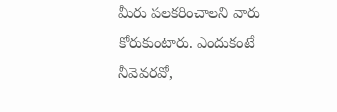మీరు పలకరించాలని వారు కోరుకుంటారు. ఎందుకంటే నీవెవరవో,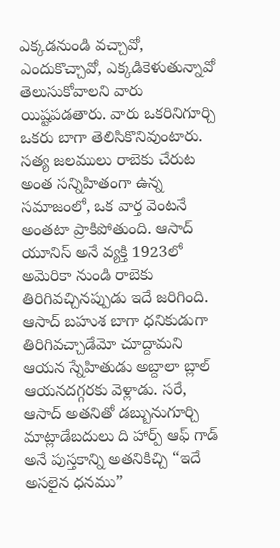ఎక్కడనుండి వచ్చావో, ఎందుకొచ్చావో, ఎక్కడికెళుతున్నావో తెలుసుకోవాలని వారు యిష్టపడతారు. వారు ఒకరినిగూర్చి ఒకరు బాగా తెలిసికొనివుంటారు.
సత్య జలములు రాబెకు చేరుట
అంత సన్నిహితంగా ఉన్న సమాజంలో, ఒక వార్త వెంటనే అంతటా ప్రాకిపోతుంది. ఆసాద్ యూనిస్ అనే వ్యక్తి 1923లో అమెరికా నుండి రాబెకు తిరిగివచ్చినప్పుడు ఇదే జరిగింది. ఆసాద్ బహుశ బాగా ధనికుడుగా తిరిగివచ్చాడేమో చూద్దామని ఆయన స్నేహితుడు అబ్దాలా బ్లాల్ ఆయనదగ్గరకు వెళ్లాడు. సరే, ఆసాద్ అతనితో డబ్బునుగూర్చి మాట్లాడేబదులు ది హార్ప్ ఆఫ్ గాడ్ అనే పుస్తకాన్ని అతనికిచ్చి “ఇదే అసలైన ధనము”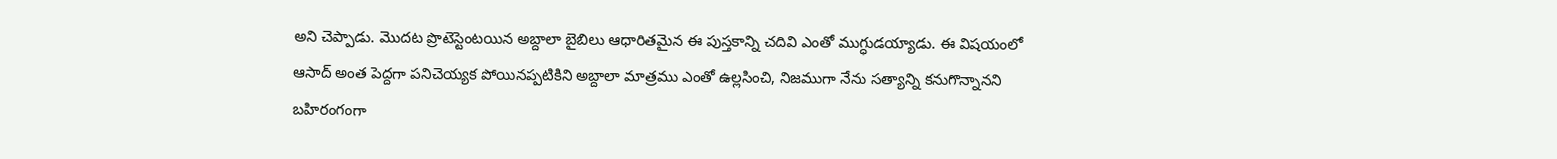అని చెప్పాడు. మొదట ప్రొటెస్టెంటయిన అబ్దాలా బైబిలు ఆధారితమైన ఈ పుస్తకాన్ని చదివి ఎంతో ముగ్ధుడయ్యాడు. ఈ విషయంలో ఆసాద్ అంత పెద్దగా పనిచెయ్యక పోయినప్పటికిని అబ్దాలా మాత్రము ఎంతో ఉల్లసించి, నిజముగా నేను సత్యాన్ని కనుగొన్నానని బహిరంగంగా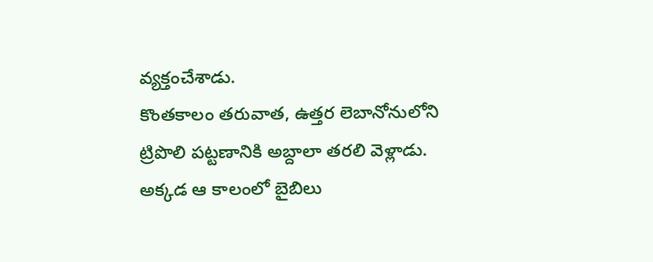వ్యక్తంచేశాడు.
కొంతకాలం తరువాత, ఉత్తర లెబానోనులోని ట్రిపొలి పట్టణానికి అబ్దాలా తరలి వెళ్లాడు. అక్కడ ఆ కాలంలో బైబిలు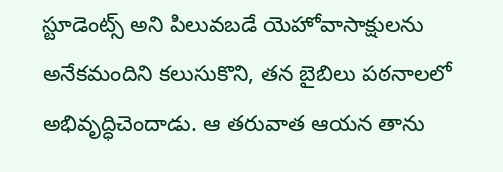స్టూడెంట్స్ అని పిలువబడే యెహోవాసాక్షులను అనేకమందిని కలుసుకొని, తన బైబిలు పఠనాలలో అభివృద్ధిచెందాడు. ఆ తరువాత ఆయన తాను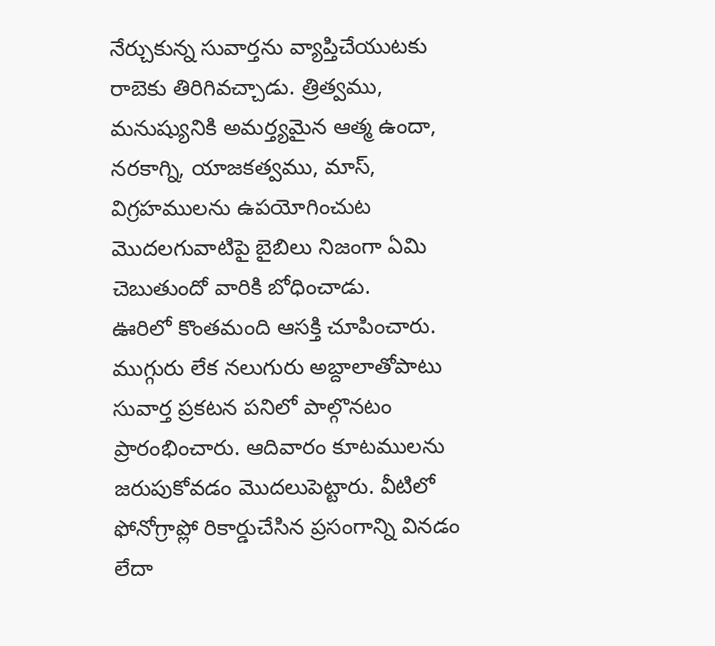నేర్చుకున్న సువార్తను వ్యాప్తిచేయుటకు రాబెకు తిరిగివచ్చాడు. త్రిత్వము, మనుష్యునికి అమర్త్యమైన ఆత్మ ఉందా, నరకాగ్ని, యాజకత్వము, మాస్, విగ్రహములను ఉపయోగించుట మొదలగువాటిపై బైబిలు నిజంగా ఏమి చెబుతుందో వారికి బోధించాడు.
ఊరిలో కొంతమంది ఆసక్తి చూపించారు. ముగ్గురు లేక నలుగురు అబ్దాలాతోపాటు సువార్త ప్రకటన పనిలో పాల్గొనటం ప్రారంభించారు. ఆదివారం కూటములను జరుపుకోవడం మొదలుపెట్టారు. వీటిలో ఫోనోగ్రాప్లో రికార్డుచేసిన ప్రసంగాన్ని వినడం లేదా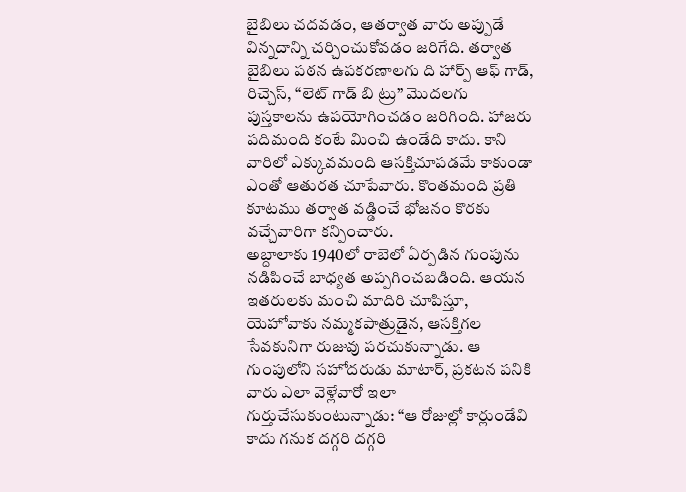బైబిలు చదవడం, ఆతర్వాత వారు అప్పుడే విన్నదాన్ని చర్చించుకోవడం జరిగేది. తర్వాత బైబిలు పఠన ఉపకరణాలగు ది హార్ప్ ఆఫ్ గాడ్, రిచ్చెస్, “లెట్ గాడ్ బి ట్రు” మొదలగు పుస్తకాలను ఉపయోగించడం జరిగింది. హాజరు పదిమంది కంటే మించి ఉండేది కాదు. కాని వారిలో ఎక్కువమంది ఆసక్తిచూపడమే కాకుండా ఎంతో ఆతురత చూపేవారు. కొంతమంది ప్రతి కూటము తర్వాత వడ్డించే భోజనం కొరకు వచ్చేవారిగా కన్పించారు.
అబ్దాలాకు 1940లో రాబెలో ఏర్పడిన గుంపును నడిపించే బాధ్యత అప్పగించబడింది. ఆయన ఇతరులకు మంచి మాదిరి చూపిస్తూ, యెహోవాకు నమ్మకపాత్రుడైన, ఆసక్తిగల సేవకునిగా రుజువు పరచుకున్నాడు. ఆ గుంపులోని సహోదరుడు మాటార్, ప్రకటన పనికి వారు ఎలా వెళ్లేవారో ఇలా గుర్తుచేసుకుంటున్నాడు: “ఆ రోజుల్లో కార్లుండేవి కాదు గనుక దగ్గరి దగ్గరి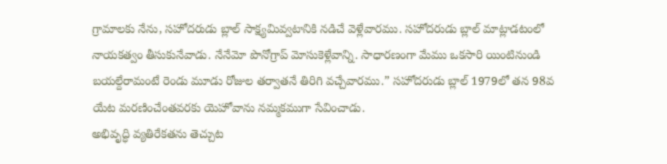గ్రామాలకు నేను, సహోదరుడు బ్లాల్ సాక్ష్యమివ్వటానికి నడిచే వెళ్లేవారము. సహోదరుడు బ్లాల్ మాట్లాడటంలో నాయకత్వం తీసుకునేవాడు. నేనేమో పొనోగ్రాప్ మోసుకెళ్లేవాన్ని. సాధారణంగా మేము ఒకసారి యింటినుండి బయల్దేరామంటే రెండు మూడు రోజుల తర్వాతనే తిరిగి వచ్చేవారము.” సహోదరుడు బ్లాల్ 1979లో తన 98వ యేట మరణించేంతవరకు యెహోవాను నమ్మకముగా సేవించాడు.
అభివృద్ధి వ్యతిరేకతను తెచ్చుట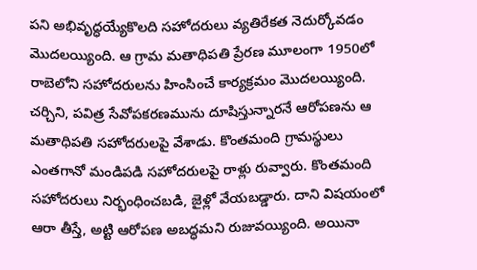పని అభివృద్ధయ్యేకొలది సహోదరులు వ్యతిరేకత నెదుర్కోవడం మొదలయ్యింది. ఆ గ్రామ మతాధిపతి ప్రేరణ మూలంగా 1950లో రాబెలోని సహోదరులను హింసించే కార్యక్రమం మొదలయ్యింది. చర్చిని, పవిత్ర సేవోపకరణమును దూషిస్తున్నారనే ఆరోపణను ఆ మతాధిపతి సహోదరులపై వేశాడు. కొంతమంది గ్రామస్థులు ఎంతగానో మండిపడి సహోదరులపై రాళ్లు రువ్వారు. కొంతమంది సహోదరులు నిర్భంధించబడి, జైళ్లో వేయబడ్డారు. దాని విషయంలో ఆరా తీస్తే, అట్టి ఆరోపణ అబద్ధమని రుజువయ్యింది. అయినా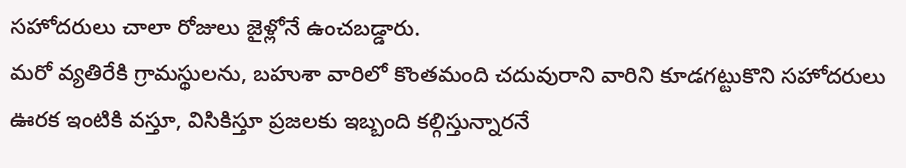సహోదరులు చాలా రోజులు జైళ్లోనే ఉంచబడ్డారు.
మరో వ్యతిరేకి గ్రామస్థులను, బహుశా వారిలో కొంతమంది చదువురాని వారిని కూడగట్టుకొని సహోదరులు ఊరక ఇంటికి వస్తూ, విసికిస్తూ ప్రజలకు ఇబ్బంది కల్గిస్తున్నారనే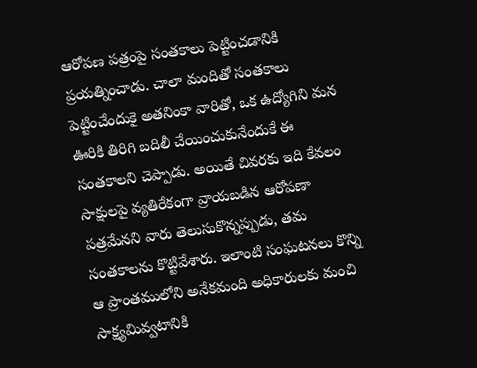ఆరోపణ పత్రంపై సంతకాలు పెట్టించడానికి ప్రయత్నించాడు. చాలా మందితో సంతకాలు పెట్టించేందుకై అతనింకా వారితో, ఒక ఉద్యోగిని మన ఊరికి తిరిగి బదిలీ చేయించుకునేందుకే ఈ సంతకాలని చెప్పాడు. అయితే చివరకు ఇది కేవలం సాక్షులపై వ్యతిరేకంగా వ్రాయబడిన ఆరోపణా పత్రమేనని వారు తెలుసుకొన్నప్పుడు, తమ సంతకాలను కొట్టివేశారు. ఇలాంటి సంఘటనలు కొన్ని ఆ ప్రాంతములోని అనేకమంది అధికారులకు మంచి సాక్ష్యమివ్వటానికి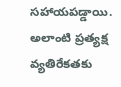సహాయపడ్డాయి.
అలాంటి ప్రత్యక్ష వ్యతిరేకతకు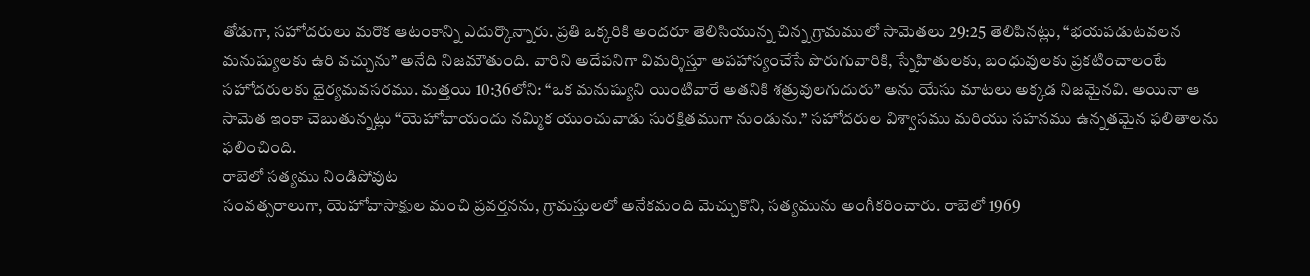తోడుగా, సహోదరులు మరొక ఆటంకాన్ని ఎదుర్కొన్నారు. ప్రతి ఒక్కరికి అందరూ తెలిసియున్న చిన్న గ్రామములో సామెతలు 29:25 తెలిపినట్లు, “భయపడుటవలన మనుష్యులకు ఉరి వచ్చును” అనేది నిజమౌతుంది. వారిని అదేపనిగా విమర్శిస్తూ అపహాస్యంచేసే పొరుగువారికి, స్నేహితులకు, బంధువులకు ప్రకటించాలంటే సహోదరులకు ధైర్యమవసరము. మత్తయి 10:36లోని: “ఒక మనుష్యుని యింటివారే అతనికి శత్రువులగుదురు” అను యేసు మాటలు అక్కడ నిజమైనవి. అయినా ఆ సామెత ఇంకా చెబుతున్నట్లు “యెహోవాయందు నమ్మిక యుంచువాడు సురక్షితముగా నుండును.” సహోదరుల విశ్వాసము మరియు సహనము ఉన్నతమైన ఫలితాలను ఫలించింది.
రాబెలో సత్యము నిండిపోవుట
సంవత్సరాలుగా, యెహోవాసాక్షుల మంచి ప్రవర్తనను, గ్రామస్తులలో అనేకమంది మెచ్చుకొని, సత్యమును అంగీకరించారు. రాబెలో 1969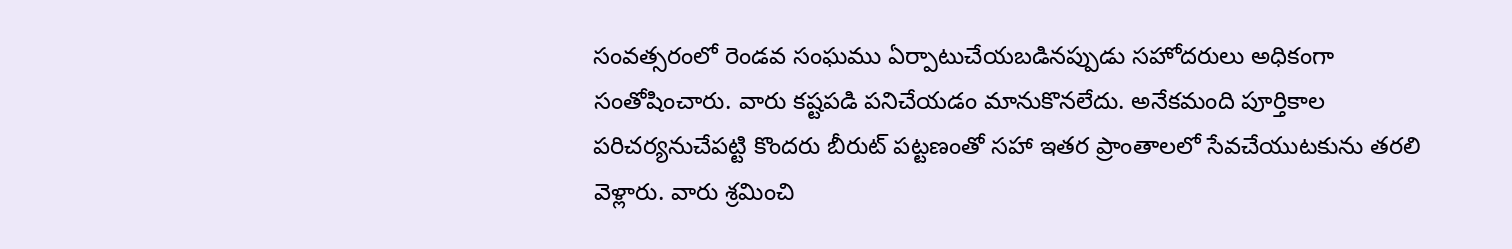సంవత్సరంలో రెండవ సంఘము ఏర్పాటుచేయబడినప్పుడు సహోదరులు అధికంగా సంతోషించారు. వారు కష్టపడి పనిచేయడం మానుకొనలేదు. అనేకమంది పూర్తికాల పరిచర్యనుచేపట్టి కొందరు బీరుట్ పట్టణంతో సహా ఇతర ప్రాంతాలలో సేవచేయుటకును తరలి వెళ్లారు. వారు శ్రమించి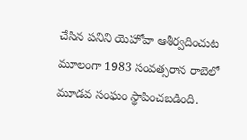చేసిన పనిని యెహోవా ఆశీర్వదించుట మూలంగా 1983 సంవత్సరాన రాబెలో మూడవ సంఘం స్థాపించబడింది.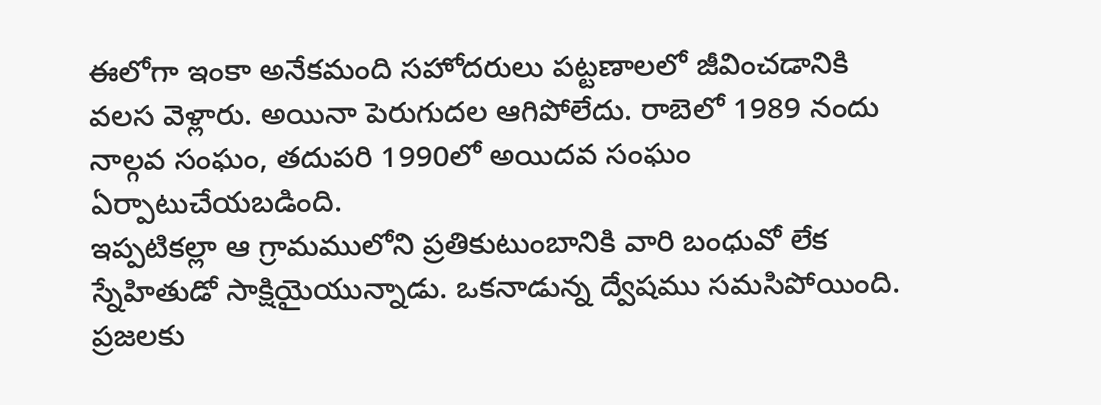ఈలోగా ఇంకా అనేకమంది సహోదరులు పట్టణాలలో జీవించడానికి వలస వెళ్లారు. అయినా పెరుగుదల ఆగిపోలేదు. రాబెలో 1989 నందు నాల్గవ సంఘం, తదుపరి 1990లో అయిదవ సంఘం ఏర్పాటుచేయబడింది.
ఇప్పటికల్లా ఆ గ్రామములోని ప్రతికుటుంబానికి వారి బంధువో లేక స్నేహితుడో సాక్షియైయున్నాడు. ఒకనాడున్న ద్వేషము సమసిపోయింది. ప్రజలకు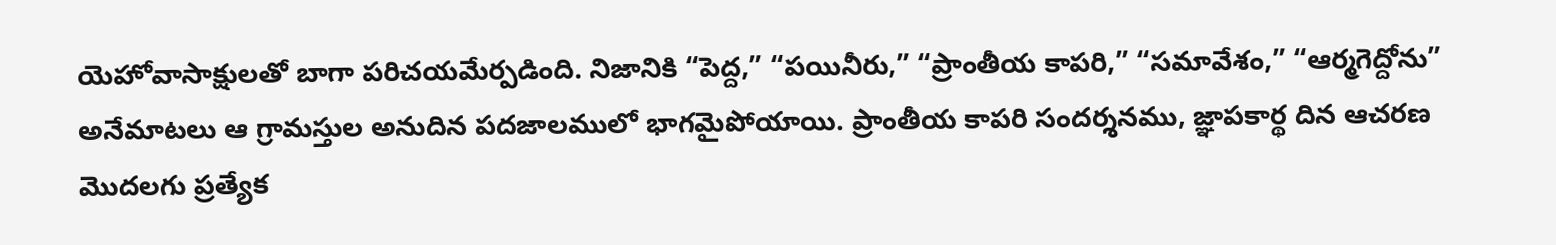యెహోవాసాక్షులతో బాగా పరిచయమేర్పడింది. నిజానికి “పెద్ద,” “పయినీరు,” “ప్రాంతీయ కాపరి,” “సమావేశం,” “ఆర్మగెద్దోను” అనేమాటలు ఆ గ్రామస్తుల అనుదిన పదజాలములో భాగమైపోయాయి. ప్రాంతీయ కాపరి సందర్శనము, జ్ఞాపకార్థ దిన ఆచరణ మొదలగు ప్రత్యేక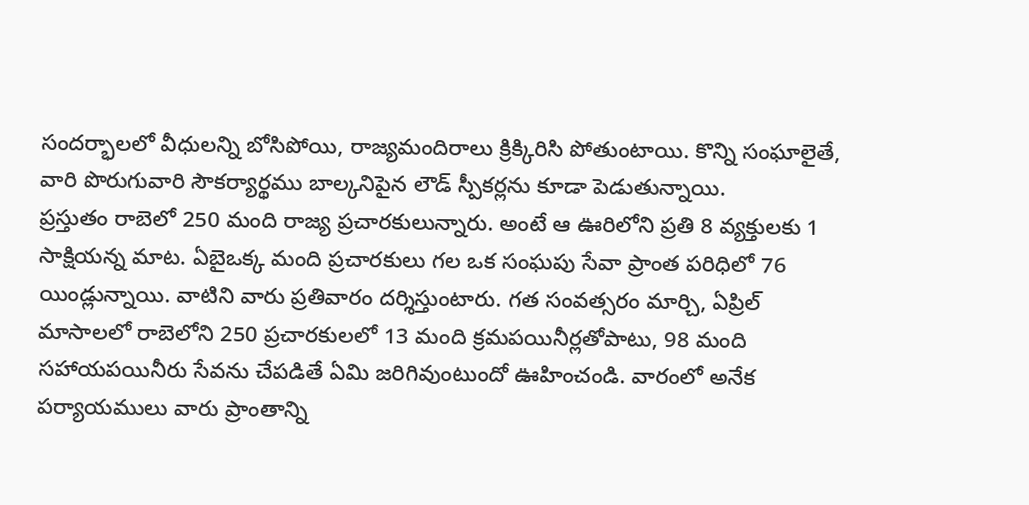సందర్భాలలో వీధులన్ని బోసిపోయి, రాజ్యమందిరాలు క్రిక్కిరిసి పోతుంటాయి. కొన్ని సంఘాలైతే, వారి పొరుగువారి సౌకర్యార్థము బాల్కనిపైన లౌడ్ స్పీకర్లను కూడా పెడుతున్నాయి.
ప్రస్తుతం రాబెలో 250 మంది రాజ్య ప్రచారకులున్నారు. అంటే ఆ ఊరిలోని ప్రతి 8 వ్యక్తులకు 1 సాక్షియన్న మాట. ఏబైఒక్క మంది ప్రచారకులు గల ఒక సంఘపు సేవా ప్రాంత పరిధిలో 76 యిండ్లున్నాయి. వాటిని వారు ప్రతివారం దర్శిస్తుంటారు. గత సంవత్సరం మార్చి, ఏప్రిల్ మాసాలలో రాబెలోని 250 ప్రచారకులలో 13 మంది క్రమపయినీర్లతోపాటు, 98 మంది సహాయపయినీరు సేవను చేపడితే ఏమి జరిగివుంటుందో ఊహించండి. వారంలో అనేక పర్యాయములు వారు ప్రాంతాన్ని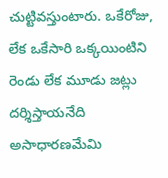చుట్టివస్తుంటారు. ఒకేరోజు, లేక ఒకేసారి ఒక్కయింటిని రెండు లేక మూడు జట్లు దర్శిస్తాయనేది అసాధారణమేమి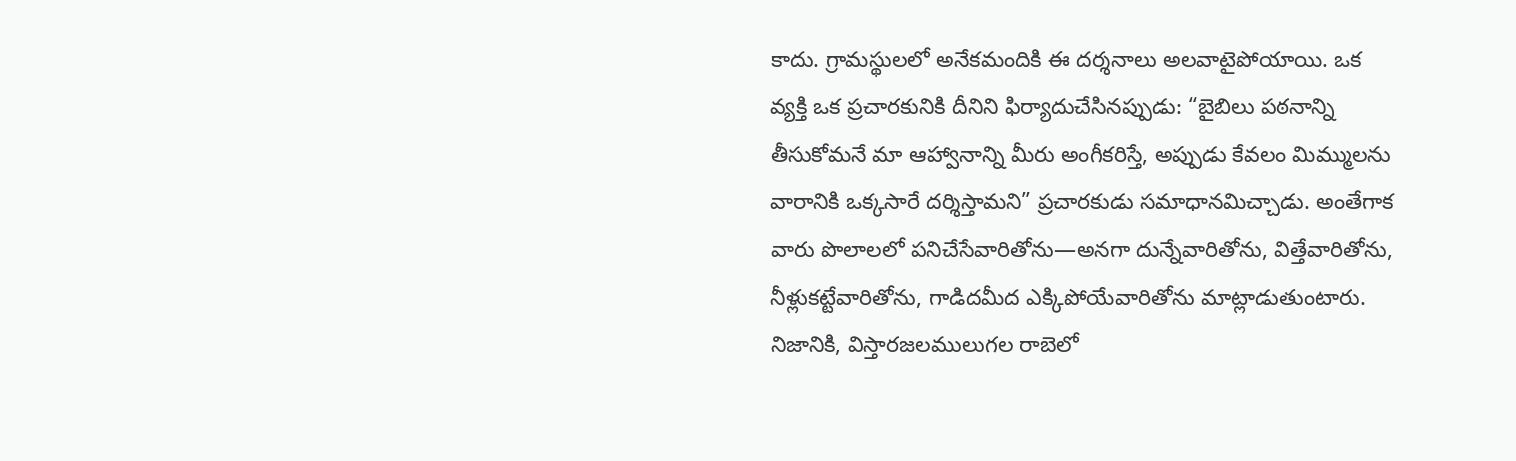కాదు. గ్రామస్థులలో అనేకమందికి ఈ దర్శనాలు అలవాటైపోయాయి. ఒక వ్యక్తి ఒక ప్రచారకునికి దీనిని ఫిర్యాదుచేసినప్పుడు: “బైబిలు పఠనాన్ని తీసుకోమనే మా ఆహ్వానాన్ని మీరు అంగీకరిస్తే, అప్పుడు కేవలం మిమ్ములను వారానికి ఒక్కసారే దర్శిస్తామని” ప్రచారకుడు సమాధానమిచ్చాడు. అంతేగాక వారు పొలాలలో పనిచేసేవారితోను—అనగా దున్నేవారితోను, విత్తేవారితోను, నీళ్లుకట్టేవారితోను, గాడిదమీద ఎక్కిపోయేవారితోను మాట్లాడుతుంటారు.
నిజానికి, విస్తారజలములుగల రాబెలో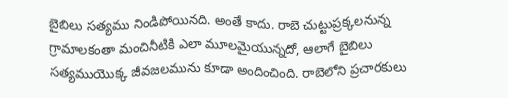బైబిలు సత్యము నిండిపోయినది. అంతే కాదు. రాబె చుట్టుప్రక్కలనున్న గ్రామాలకంతా మంచినీటికి ఎలా మూలమైయున్నదో, ఆలాగే బైబిలు సత్యముయొక్క జీవజలమును కూడా అందించింది. రాబెలోని ప్రచారకులు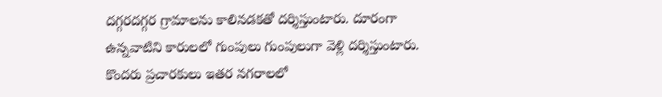దగ్గరదగ్గర గ్రామాలను కాలినడకతో దర్శిస్తుంటారు. దూరంగా ఉన్నవాటిని కారులలో గుంపులు గుంపులుగా వెళ్లి దర్శిస్తుంటారు. కొందరు ప్రచారకులు ఇతర నగరాలలో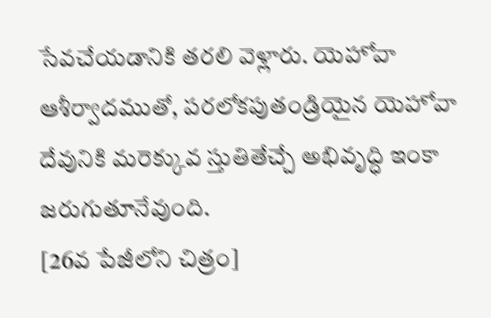సేవచేయడానికి తరలి వెళ్లారు. యెహోవా ఆశీర్వాదముతో, పరలోకపుతండ్రియైన యెహోవా దేవునికి మరెక్కువ స్తుతితేచ్చే అభివృద్ధి ఇంకా జరుగుతూనేవుంది.
[26వ పేజీలోని చిత్రం]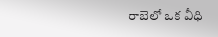రాబెలో ఒక వీధి